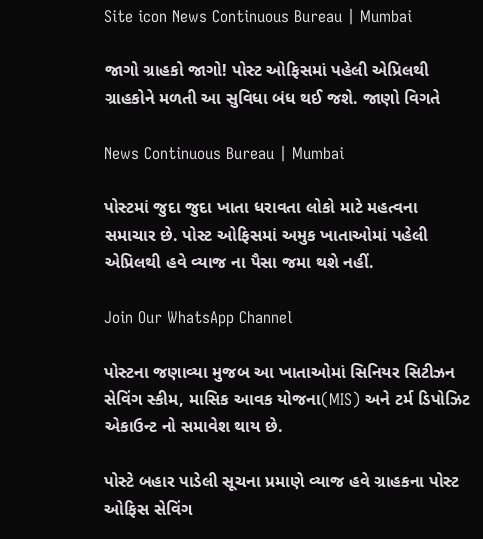Site icon News Continuous Bureau | Mumbai

જાગો ગ્રાહકો જાગો! પોસ્ટ ઓફિસમાં પહેલી એપ્રિલથી ગ્રાહકોને મળતી આ સુવિધા બંધ થઈ જશે. જાણો વિગતે

News Continuous Bureau | Mumbai

પોસ્ટમાં જુદા જુદા ખાતા ધરાવતા લોકો માટે મહત્વના સમાચાર છે. પોસ્ટ ઓફિસમાં અમુક ખાતાઓમાં પહેલી એપ્રિલથી હવે વ્યાજ ના પૈસા જમા થશે નહીં.

Join Our WhatsApp Channel

પોસ્ટના જણાવ્યા મુજબ આ ખાતાઓમાં સિનિયર સિટીઝન સેવિંગ સ્કીમ, માસિક આવક યોજના(MIS) અને ટર્મ ડિપોઝિટ એકાઉન્ટ નો સમાવેશ થાય છે.

પોસ્ટે બહાર પાડેલી સૂચના પ્રમાણે વ્યાજ હવે ગ્રાહકના પોસ્ટ ઓફિસ સેવિંગ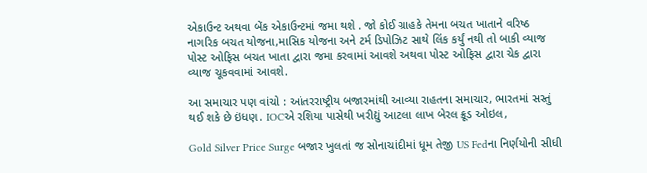એકાઉન્ટ અથવા બેંક એકાઉન્ટમાં જમા થશે . જો કોઈ ગ્રાહકે તેમના બચત ખાતાને વરિષ્ઠ નાગરિક બચત યોજના,માસિક યોજના અને ટર્મ ડિપોઝિટ સાથે લિંક કર્યું નથી તો બાકી વ્યાજ પોસ્ટ ઓફિસ બચત ખાતા દ્વારા જમા કરવામાં આવશે અથવા પોસ્ટ ઓફિસ દ્વારા ચેક દ્વારા વ્યાજ ચૂકવવામાં આવશે.

આ સમાચાર પણ વાંચો : આંતરરાષ્ટ્રીય બજારમાંથી આવ્યા રાહતના સમાચાર, ભારતમાં સસ્તું થઈ શકે છે ઇંધણ. IOCએ રશિયા પાસેથી ખરીદ્યું આટલા લાખ બેરલ ક્રૂડ ઓઇલ,

Gold Silver Price Surge બજાર ખુલતાં જ સોનાચાંદીમાં ધૂમ તેજી US Fedના નિર્ણયોની સીધી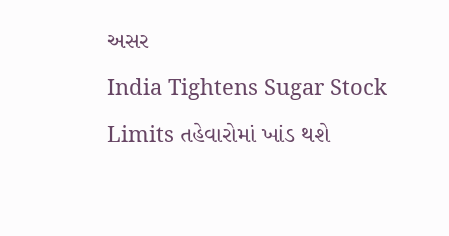અસર
India Tightens Sugar Stock Limits તહેવારોમાં ખાંડ થશે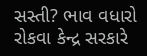સસ્તી? ભાવ વધારો રોકવા કેન્દ્ર સરકારે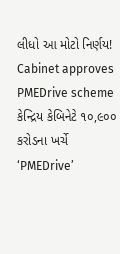લીધો આ મોટો નિર્ણય!
Cabinet approves PMEDrive scheme કેન્દ્રિય કેબિનેટે ૧૦,૯૦૦ કરોડના ખર્ચે ‘PMEDrive’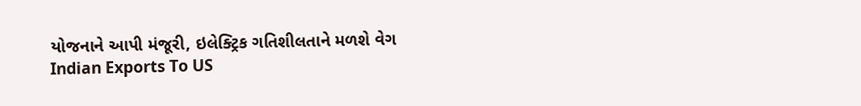યોજનાને આપી મંજૂરી, ઇલેક્ટ્રિક ગતિશીલતાને મળશે વેગ
Indian Exports To US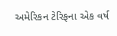અમેરિકન ટેરિફના એક વર્ષ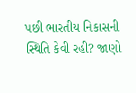પછી ભારતીય નિકાસની સ્થિતિ કેવી રહી? જાણો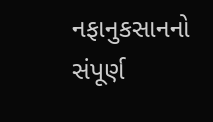નફાનુકસાનનો સંપૂર્ણ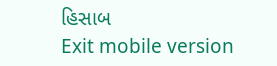હિસાબ
Exit mobile version